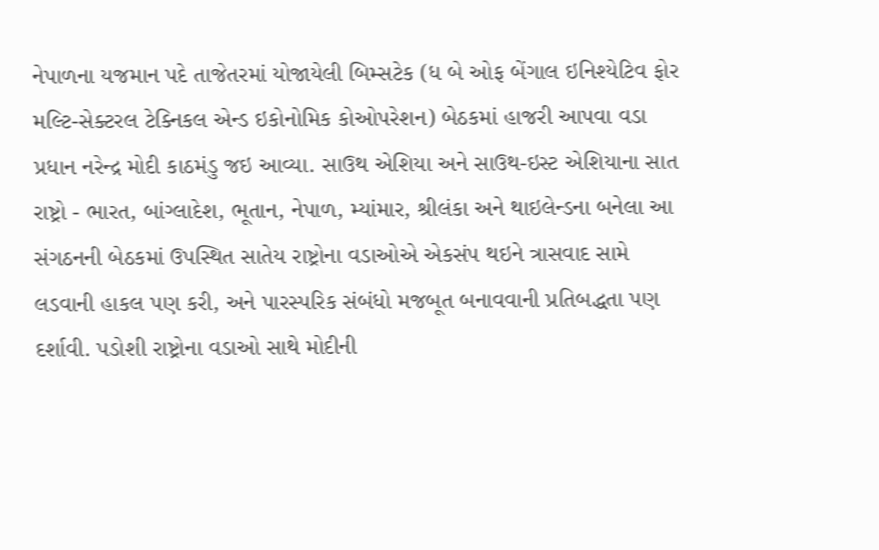નેપાળના યજમાન પદે તાજેતરમાં યોજાયેલી બિમ્સટેક (ધ બે ઓફ બેંગાલ ઇનિશ્યેટિવ ફોર મલ્ટિ-સેક્ટરલ ટેક્નિકલ એન્ડ ઇકોનોમિક કોઓપરેશન) બેઠકમાં હાજરી આપવા વડા પ્રધાન નરેન્દ્ર મોદી કાઠમંડુ જઇ આવ્યા. સાઉથ એશિયા અને સાઉથ-ઇસ્ટ એશિયાના સાત રાષ્ટ્રો - ભારત, બાંગ્લાદેશ, ભૂતાન, નેપાળ, મ્યાંમાર, શ્રીલંકા અને થાઇલેન્ડના બનેલા આ સંગઠનની બેઠકમાં ઉપસ્થિત સાતેય રાષ્ટ્રોના વડાઓએ એકસંપ થઇને ત્રાસવાદ સામે લડવાની હાકલ પણ કરી, અને પારસ્પરિક સંબંધો મજબૂત બનાવવાની પ્રતિબદ્ધતા પણ દર્શાવી. પડોશી રાષ્ટ્રોના વડાઓ સાથે મોદીની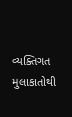વ્યક્તિગત મુલાકાતોથી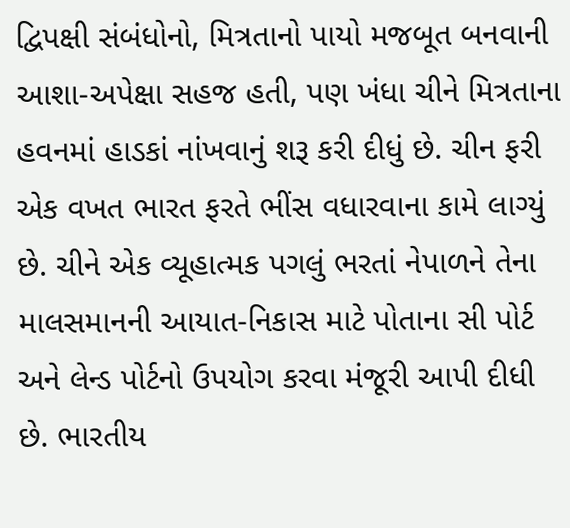દ્વિપક્ષી સંબંધોનો, મિત્રતાનો પાયો મજબૂત બનવાની આશા-અપેક્ષા સહજ હતી, પણ ખંધા ચીને મિત્રતાના હવનમાં હાડકાં નાંખવાનું શરૂ કરી દીધું છે. ચીન ફરી એક વખત ભારત ફરતે ભીંસ વધારવાના કામે લાગ્યું છે. ચીને એક વ્યૂહાત્મક પગલું ભરતાં નેપાળને તેના માલસમાનની આયાત-નિકાસ માટે પોતાના સી પોર્ટ અને લેન્ડ પોર્ટનો ઉપયોગ કરવા મંજૂરી આપી દીધી છે. ભારતીય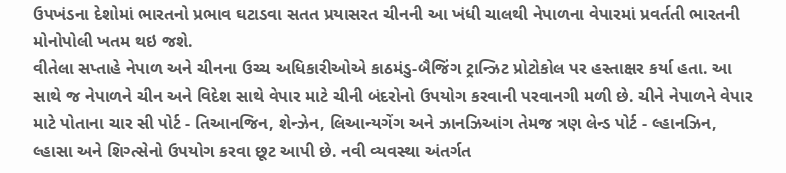ઉપખંડના દેશોમાં ભારતનો પ્રભાવ ઘટાડવા સતત પ્રયાસરત ચીનની આ ખંધી ચાલથી નેપાળના વેપારમાં પ્રવર્તતી ભારતની મોનોપોલી ખતમ થઇ જશે.
વીતેલા સપ્તાહે નેપાળ અને ચીનના ઉચ્ચ અધિકારીઓએ કાઠમંડુ-બૈજિંગ ટ્રાન્ઝિટ પ્રોટોકોલ પર હસ્તાક્ષર કર્યા હતા. આ સાથે જ નેપાળને ચીન અને વિદેશ સાથે વેપાર માટે ચીની બંદરોનો ઉપયોગ કરવાની પરવાનગી મળી છે. ચીને નેપાળને વેપાર માટે પોતાના ચાર સી પોર્ટ - તિઆનજિન, શેન્ઝેન, લિઆન્યગેંગ અને ઝાનઝિઆંગ તેમજ ત્રણ લેન્ડ પોર્ટ - લ્હાનઝિન, લ્હાસા અને શિગ્ત્સેનો ઉપયોગ કરવા છૂટ આપી છે. નવી વ્યવસ્થા અંતર્ગત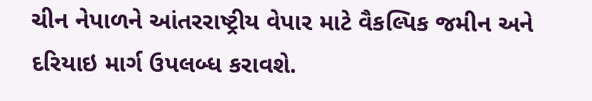ચીન નેપાળને આંતરરાષ્ટ્રીય વેપાર માટે વૈકલ્પિક જમીન અને દરિયાઇ માર્ગ ઉપલબ્ધ કરાવશે.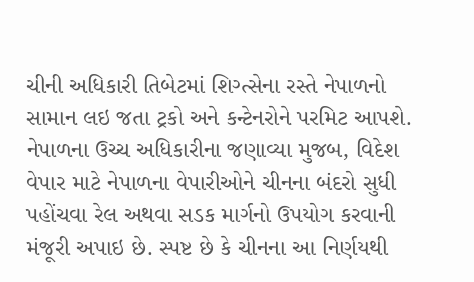ચીની અધિકારી તિબેટમાં શિગ્ત્સેના રસ્તે નેપાળનો સામાન લઇ જતા ટ્રકો અને કન્ટેનરોને પરમિટ આપશે. નેપાળના ઉચ્ચ અધિકારીના જણાવ્યા મુજબ, વિદેશ વેપાર માટે નેપાળના વેપારીઓને ચીનના બંદરો સુધી પહોંચવા રેલ અથવા સડક માર્ગનો ઉપયોગ કરવાની મંજૂરી અપાઇ છે. સ્પષ્ટ છે કે ચીનના આ નિર્ણયથી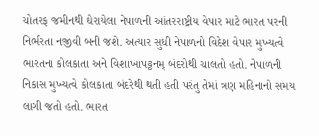ચોતરફ જમીનથી ઘેરાયેલા નેપાળની આંતરરાષ્ટ્રીય વેપાર માટે ભારત પરની નિર્ભરતા નજીવી બની જશે. અત્યાર સુધી નેપાળનો વિદેશ વેપાર મુખ્યત્વે ભારતના કોલકાતા અને વિશાખાપટ્ટનમ્ બંદરોથી ચાલતો હતો. નેપાળની નિકાસ મુખ્યત્વે કોલકાતા બંદરેથી થતી હતી પરંતુ તેમાં ત્રણ મહિનાનો સમય લાગી જતો હતો. ભારત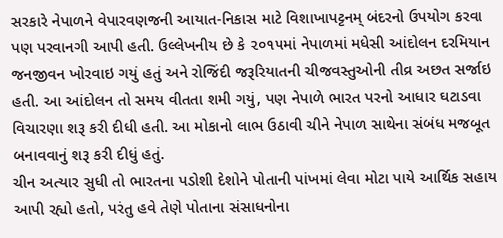સરકારે નેપાળને વેપારવણજની આયાત-નિકાસ માટે વિશાખાપટ્ટનમ્ બંદરનો ઉપયોગ કરવા પણ પરવાનગી આપી હતી. ઉલ્લેખનીય છે કે ૨૦૧૫માં નેપાળમાં મધેસી આંદોલન દરમિયાન જનજીવન ખોરવાઇ ગયું હતું અને રોજિંદી જરૂરિયાતની ચીજવસ્તુઓની તીવ્ર અછત સર્જાઇ હતી. આ આંદોલન તો સમય વીતતા શમી ગયું, પણ નેપાળે ભારત પરનો આધાર ઘટાડવા વિચારણા શરૂ કરી દીધી હતી. આ મોકાનો લાભ ઉઠાવી ચીને નેપાળ સાથેના સંબંધ મજબૂત બનાવવાનું શરૂ કરી દીધું હતું.
ચીન અત્યાર સુધી તો ભારતના પડોશી દેશોને પોતાની પાંખમાં લેવા મોટા પાયે આર્થિક સહાય આપી રહ્યો હતો, પરંતુ હવે તેણે પોતાના સંસાધનોના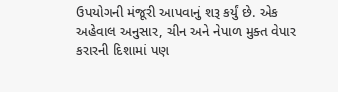ઉપયોગની મંજૂરી આપવાનું શરૂ કર્યું છે. એક અહેવાલ અનુસાર, ચીન અને નેપાળ મુક્ત વેપાર કરારની દિશામાં પણ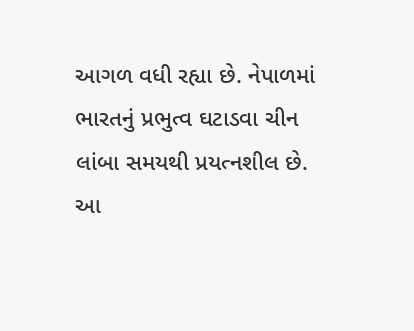આગળ વધી રહ્યા છે. નેપાળમાં ભારતનું પ્રભુત્વ ઘટાડવા ચીન લાંબા સમયથી પ્રયત્નશીલ છે. આ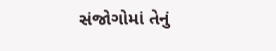સંજોગોમાં તેનું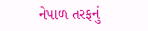નેપાળ તરફનું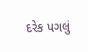દરેક પગલું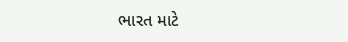ભારત માટે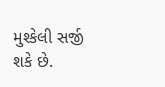મુશ્કેલી સર્જી શકે છે.